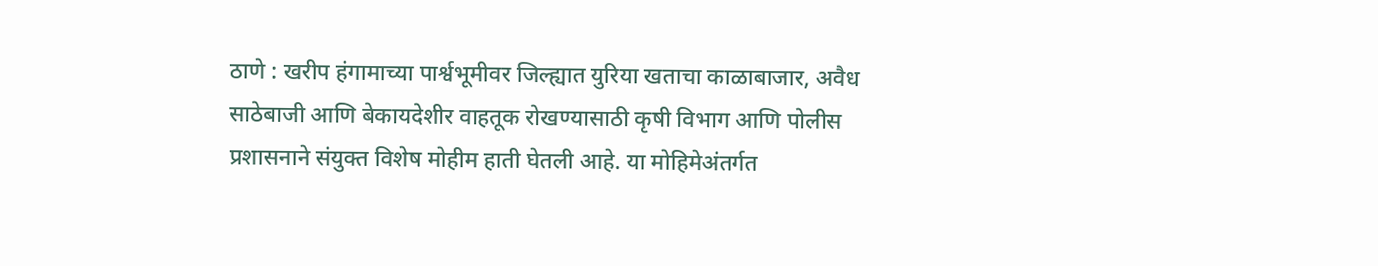ठाणे : खरीप हंगामाच्या पार्श्वभूमीवर जिल्ह्यात युरिया खताचा काळाबाजार, अवैध साठेबाजी आणि बेकायदेशीर वाहतूक रोखण्यासाठी कृषी विभाग आणि पोलीस प्रशासनाने संयुक्त विशेष मोहीम हाती घेतली आहे. या मोहिमेअंतर्गत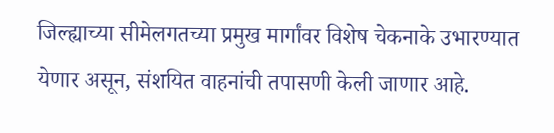जिल्ह्याच्या सीमेलगतच्या प्रमुख मार्गांवर विशेष चेकनाके उभारण्यात येणार असून, संशयित वाहनांची तपासणी केली जाणार आहे.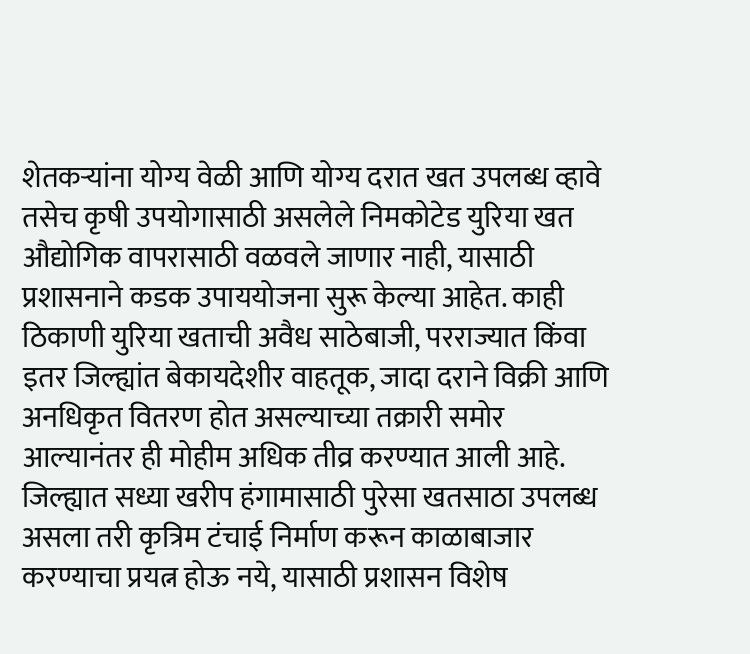शेतकऱ्यांना योग्य वेळी आणि योग्य दरात खत उपलब्ध व्हावे तसेच कृषी उपयोगासाठी असलेले निमकोटेड युरिया खत औद्योगिक वापरासाठी वळवले जाणार नाही, यासाठी प्रशासनाने कडक उपाययोजना सुरू केल्या आहेत. काही ठिकाणी युरिया खताची अवैध साठेबाजी, परराज्यात किंवा इतर जिल्ह्यांत बेकायदेशीर वाहतूक, जादा दराने विक्री आणि अनधिकृत वितरण होत असल्याच्या तक्रारी समोर आल्यानंतर ही मोहीम अधिक तीव्र करण्यात आली आहे. जिल्ह्यात सध्या खरीप हंगामासाठी पुरेसा खतसाठा उपलब्ध असला तरी कृत्रिम टंचाई निर्माण करून काळाबाजार करण्याचा प्रयत्न होऊ नये, यासाठी प्रशासन विशेष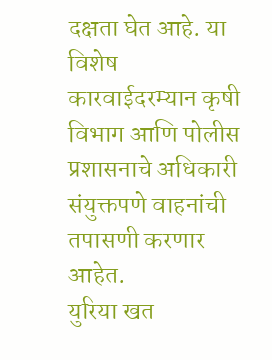दक्षता घेत आहे. या विशेष कारवाईदरम्यान कृषी विभाग आणि पोलीस प्रशासनाचे अधिकारी संयुक्तपणे वाहनांची तपासणी करणार आहेत.
युरिया खत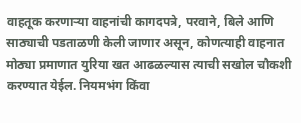वाहतूक करणाऱ्या वाहनांची कागदपत्रे, परवाने, बिले आणि साठ्याची पडताळणी केली जाणार असून, कोणत्याही वाहनात मोठ्या प्रमाणात युरिया खत आढळल्यास त्याची सखोल चौकशी करण्यात येईल. नियमभंग किंवा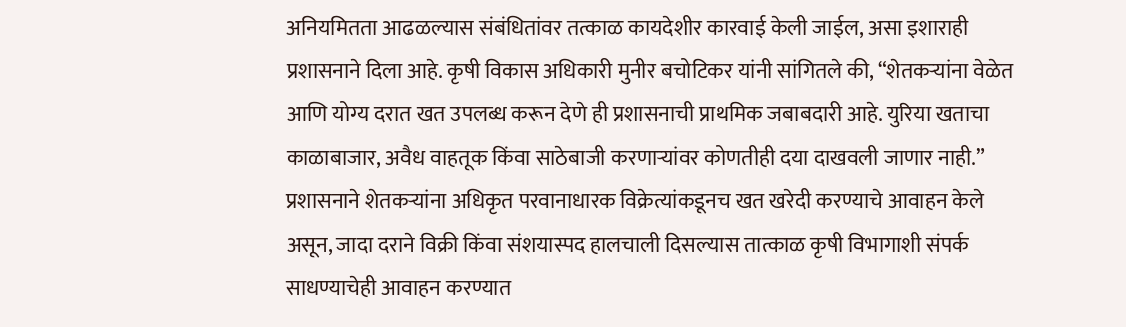अनियमितता आढळल्यास संबंधितांवर तत्काळ कायदेशीर कारवाई केली जाईल, असा इशाराही प्रशासनाने दिला आहे. कृषी विकास अधिकारी मुनीर बचोटिकर यांनी सांगितले की, “शेतकऱ्यांना वेळेत आणि योग्य दरात खत उपलब्ध करून देणे ही प्रशासनाची प्राथमिक जबाबदारी आहे. युरिया खताचा काळाबाजार, अवैध वाहतूक किंवा साठेबाजी करणाऱ्यांवर कोणतीही दया दाखवली जाणार नाही.” प्रशासनाने शेतकऱ्यांना अधिकृत परवानाधारक विक्रेत्यांकडूनच खत खरेदी करण्याचे आवाहन केले असून, जादा दराने विक्री किंवा संशयास्पद हालचाली दिसल्यास तात्काळ कृषी विभागाशी संपर्क साधण्याचेही आवाहन करण्यात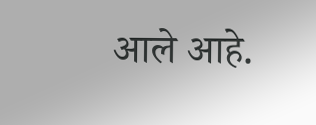आले आहे.